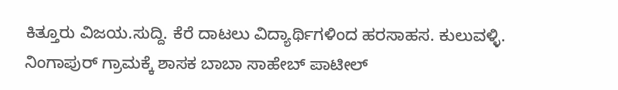ಕಿತ್ತೂರು ವಿಜಯ.ಸುದ್ದಿ. ಕೆರೆ ದಾಟಲು ವಿದ್ಯಾರ್ಥಿಗಳಿಂದ ಹರಸಾಹಸ. ಕುಲುವಳ್ಳಿ. ನಿಂಗಾಪುರ್ ಗ್ರಾಮಕ್ಕೆ ಶಾಸಕ ಬಾಬಾ ಸಾಹೇಬ್ ಪಾಟೀಲ್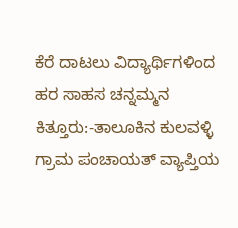ಕೆರೆ ದಾಟಲು ವಿದ್ಯಾರ್ಥಿಗಳಿಂದ ಹರ ಸಾಹಸ ಚನ್ನಮ್ಮನ ಕಿತ್ತೂರು:-ತಾಲೂಕಿನ ಕುಲವಳ್ಳಿ ಗ್ರಾಮ ಪಂಚಾಯತ್ ವ್ಯಾಪ್ತಿಯ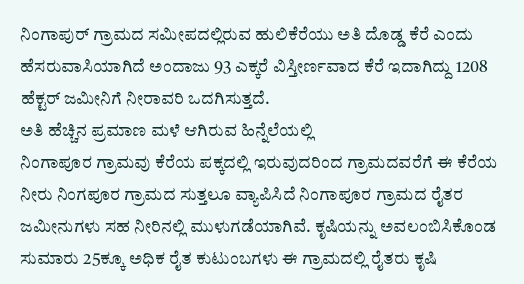ನಿಂಗಾಪುರ್ ಗ್ರಾಮದ ಸಮೀಪದಲ್ಲಿರುವ ಹುಲಿಕೆರೆಯು ಅತಿ ದೊಡ್ಡ ಕೆರೆ ಎಂದು ಹೆಸರುವಾಸಿಯಾಗಿದೆ ಅಂದಾಜು 93 ಎಕ್ಕರೆ ವಿಸ್ತೀರ್ಣವಾದ ಕೆರೆ ಇದಾಗಿದ್ದು 1208 ಹೆಕ್ಟರ್ ಜಮೀನಿಗೆ ನೀರಾವರಿ ಒದಗಿಸುತ್ತದೆ.
ಅತಿ ಹೆಚ್ಚಿನ ಪ್ರಮಾಣ ಮಳೆ ಆಗಿರುವ ಹಿನ್ನೆಲೆಯಲ್ಲಿ
ನಿಂಗಾಪೂರ ಗ್ರಾಮವು ಕೆರೆಯ ಪಕ್ಕದಲ್ಲಿ ಇರುವುದರಿಂದ ಗ್ರಾಮದವರೆಗೆ ಈ ಕೆರೆಯ ನೀರು ನಿಂಗಪೂರ ಗ್ರಾಮದ ಸುತ್ತಲೂ ವ್ಯಾಪಿಸಿದೆ ನಿಂಗಾಪೂರ ಗ್ರಾಮದ ರೈತರ ಜಮೀನುಗಳು ಸಹ ನೀರಿನಲ್ಲಿ ಮುಳುಗಡೆಯಾಗಿವೆ. ಕೃಷಿಯನ್ನು ಅವಲಂಬಿಸಿಕೊಂಡ ಸುಮಾರು 25ಕ್ಕೂ ಅಧಿಕ ರೈತ ಕುಟುಂಬಗಳು ಈ ಗ್ರಾಮದಲ್ಲಿ ರೈತರು ಕೃಷಿ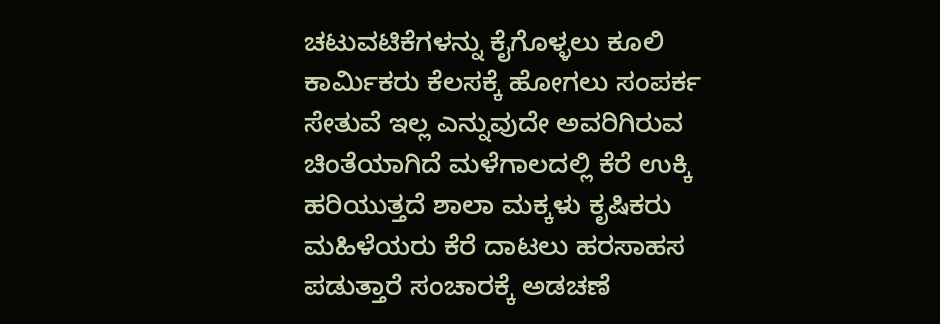ಚಟುವಟಿಕೆಗಳನ್ನು ಕೈಗೊಳ್ಳಲು ಕೂಲಿ ಕಾರ್ಮಿಕರು ಕೆಲಸಕ್ಕೆ ಹೋಗಲು ಸಂಪರ್ಕ ಸೇತುವೆ ಇಲ್ಲ ಎನ್ನುವುದೇ ಅವರಿಗಿರುವ ಚಿಂತೆಯಾಗಿದೆ ಮಳೆಗಾಲದಲ್ಲಿ ಕೆರೆ ಉಕ್ಕಿ ಹರಿಯುತ್ತದೆ ಶಾಲಾ ಮಕ್ಕಳು ಕೃಷಿಕರು ಮಹಿಳೆಯರು ಕೆರೆ ದಾಟಲು ಹರಸಾಹಸ ಪಡುತ್ತಾರೆ ಸಂಚಾರಕ್ಕೆ ಅಡಚಣೆ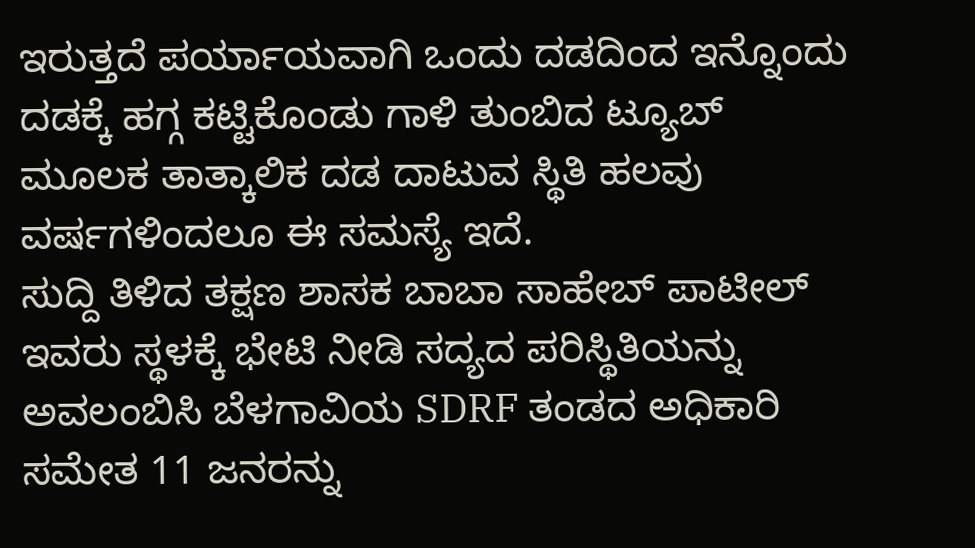ಇರುತ್ತದೆ ಪರ್ಯಾಯವಾಗಿ ಒಂದು ದಡದಿಂದ ಇನ್ನೊಂದು ದಡಕ್ಕೆ ಹಗ್ಗ ಕಟ್ಟಿಕೊಂಡು ಗಾಳಿ ತುಂಬಿದ ಟ್ಯೂಬ್  ಮೂಲಕ ತಾತ್ಕಾಲಿಕ ದಡ ದಾಟುವ ಸ್ಥಿತಿ ಹಲವು ವರ್ಷಗಳಿಂದಲೂ ಈ ಸಮಸ್ಯೆ ಇದೆ.
ಸುದ್ದಿ ತಿಳಿದ ತಕ್ಷಣ ಶಾಸಕ ಬಾಬಾ ಸಾಹೇಬ್ ಪಾಟೀಲ್ ಇವರು ಸ್ಥಳಕ್ಕೆ ಭೇಟಿ ನೀಡಿ ಸದ್ಯದ ಪರಿಸ್ಥಿತಿಯನ್ನು ಅವಲಂಬಿಸಿ ಬೆಳಗಾವಿಯ SDRF ತಂಡದ ಅಧಿಕಾರಿ ಸಮೇತ 11 ಜನರನ್ನು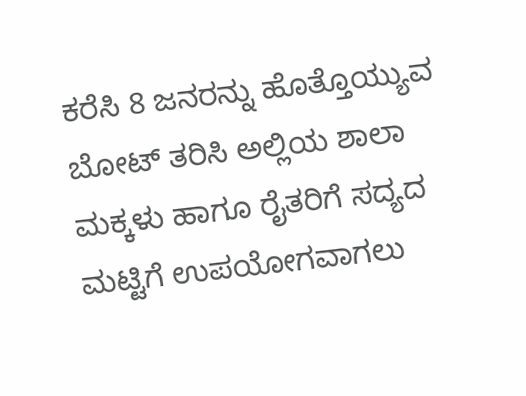ಕರೆಸಿ 8 ಜನರನ್ನು ಹೊತ್ತೊಯ್ಯುವ ಬೋಟ್ ತರಿಸಿ ಅಲ್ಲಿಯ ಶಾಲಾ ಮಕ್ಕಳು ಹಾಗೂ ರೈತರಿಗೆ ಸದ್ಯದ ಮಟ್ಟಿಗೆ ಉಪಯೋಗವಾಗಲು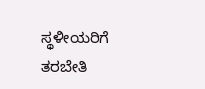ಸ್ಥಳೀಯರಿಗೆ  ತರಬೇತಿ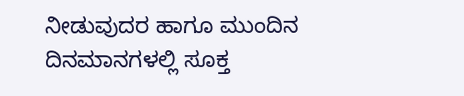ನೀಡುವುದರ ಹಾಗೂ ಮುಂದಿನ ದಿನಮಾನಗಳಲ್ಲಿ ಸೂಕ್ತ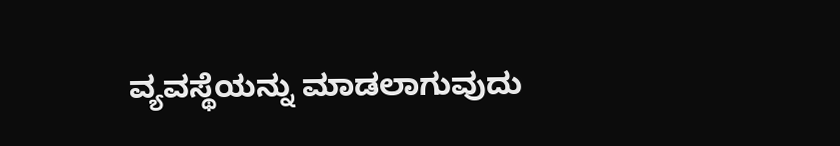ವ್ಯವಸ್ಥೆಯನ್ನು ಮಾಡಲಾಗುವುದು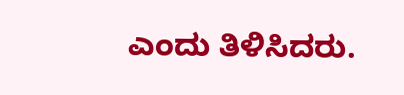ಎಂದು ತಿಳಿಸಿದರು.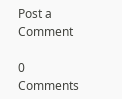Post a Comment

0 Comments